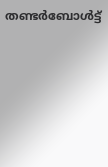തണ്ടര്‍ബോള്‍ട്ട്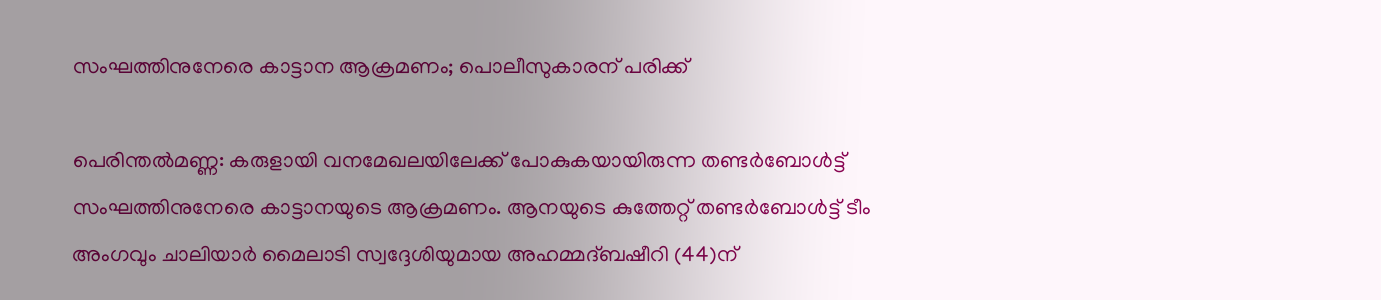സംഘത്തിനുനേരെ കാട്ടാന ആക്രമണം; പൊലീസുകാരന് പരിക്ക്

പെരിന്തല്‍മണ്ണ: കരുളായി വനമേഖലയിലേക്ക് പോകുകയായിരുന്ന തണ്ടര്‍ബോള്‍ട്ട് സംഘത്തിനുനേരെ കാട്ടാനയുടെ ആക്രമണം. ആനയുടെ കുത്തേറ്റ് തണ്ടര്‍ബോള്‍ട്ട് ടീം അംഗവും ചാലിയാര്‍ മൈലാടി സ്വദ്ദേശിയുമായ അഹമ്മദ്ബഷീറി (44)ന്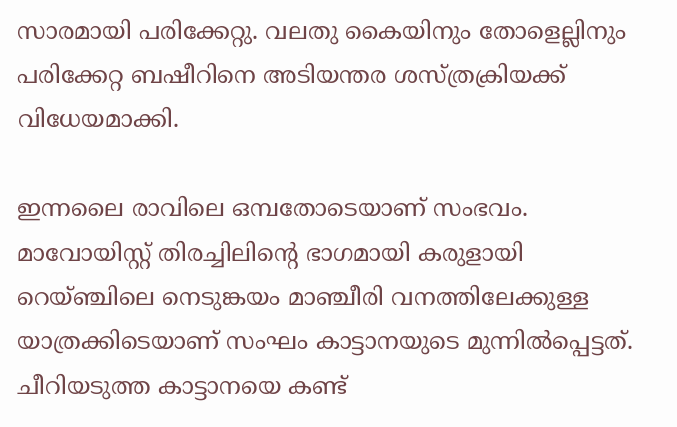സാരമായി പരിക്കേറ്റു. വലതു കൈയിനും തോളെല്ലിനും പരിക്കേറ്റ ബഷീറിനെ അടിയന്തര ശസ്ത്രക്രിയക്ക് വിധേയമാക്കി.

ഇന്നലൈ രാവിലെ ഒമ്പതോടെയാണ് സംഭവം. മാവോയിസ്റ്റ് തിരച്ചിലിന്റെ ഭാഗമായി കരുളായി റെയ്ഞ്ചിലെ നെടുങ്കയം മാഞ്ചീരി വനത്തിലേക്കുള്ള യാത്രക്കിടെയാണ് സംഘം കാട്ടാനയുടെ മുന്നില്‍പ്പെട്ടത്.
ചീറിയടുത്ത കാട്ടാനയെ കണ്ട്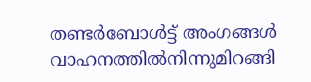തണ്ടര്‍ബോള്‍ട്ട് അംഗങ്ങള്‍ വാഹനത്തില്‍നിന്നുമിറങ്ങി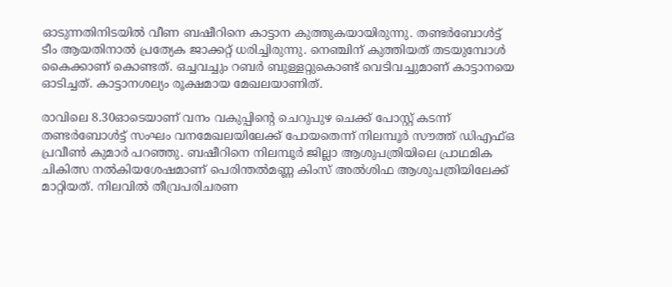ഓടുന്നതിനിടയില്‍ വീണ ബഷീറിനെ കാട്ടാന കുത്തുകയായിരുന്നു. തണ്ടര്‍ബോള്‍ട്ട് ടീം ആയതിനാല്‍ പ്രത്യേക ജാക്കറ്റ് ധരിച്ചിരുന്നു. നെഞ്ചിന് കുത്തിയത് തടയുമ്പോള്‍ കൈക്കാണ് കൊണ്ടത്. ഒച്ചവച്ചും റബര്‍ ബുള്ളറ്റുകൊണ്ട് വെടിവച്ചുമാണ് കാട്ടാനയെ ഓടിച്ചത്. കാട്ടാനശല്യം രൂക്ഷമായ മേഖലയാണിത്.

രാവിലെ 8.30ഓടെയാണ് വനം വകുപ്പിന്റെ ചെറുപുഴ ചെക്ക് പോസ്റ്റ് കടന്ന് തണ്ടര്‍ബോള്‍ട്ട് സംഘം വനമേഖലയിലേക്ക് പോയതെന്ന് നിലമ്പൂര്‍ സൗത്ത് ഡിഎഫ്ഒ പ്രവീണ്‍ കുമാര്‍ പറഞ്ഞു. ബഷീറിനെ നിലമ്പൂര്‍ ജില്ലാ ആശുപത്രിയിലെ പ്രാഥമിക ചികിത്സ നല്‍കിയശേഷമാണ് പെരിന്തല്‍മണ്ണ കിംസ് അല്‍ശിഫ ആശുപത്രിയിലേക്ക് മാറ്റിയത്. നിലവില്‍ തീവ്രപരിചരണ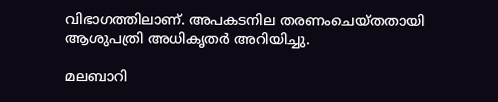വിഭാഗത്തിലാണ്. അപകടനില തരണംചെയ്തതായി ആശുപത്രി അധികൃതര്‍ അറിയിച്ചു.

മലബാറി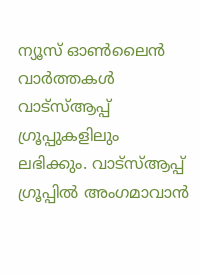ന്യൂസ് ഓണ്‍ലൈന്‍ വാര്‍ത്തകള്‍ വാട്‌സ്ആപ്പ് ഗ്രൂപ്പുകളിലും ലഭിക്കും. വാട്‌സ്ആപ്പ് ഗ്രൂപ്പില്‍ അംഗമാവാന്‍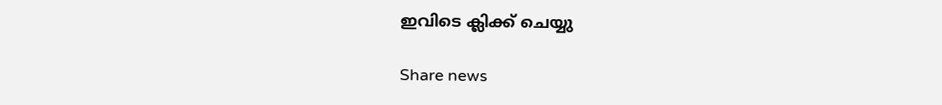ഇവിടെ ക്ലിക്ക് ചെയ്യു

Share news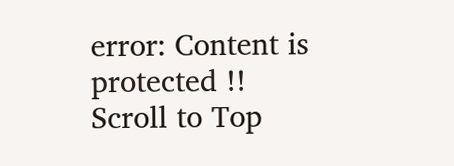error: Content is protected !!
Scroll to Top